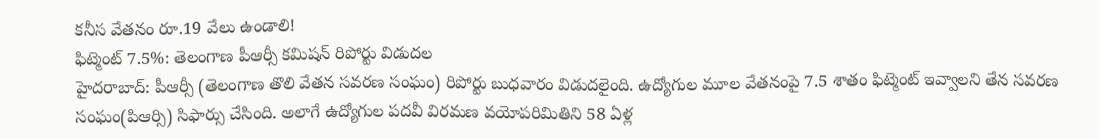కనీస వేతనం రూ.19 వేలు ఉండాలి!
ఫిట్మెంట్ 7.5%: తెలంగాణ పీఆర్సీ కమిషన్ రిపోర్టు విడుదల
హైదరాబాద్: పీఆర్సీ (తెలంగాణ తొలి వేతన సవరణ సంఘం) రిపోర్టు బుధవారం విడుదలైంది. ఉద్యోగుల మూల వేతనంపై 7.5 శాతం ఫిట్మెంట్ ఇవ్వాలని తేన సవరణ సంఘం(పిఆర్సి) సిఫార్సు చేసింది. అలాగే ఉద్యోగుల పదవీ విరమణ వయోపరిమితిని 58 ఏళ్ల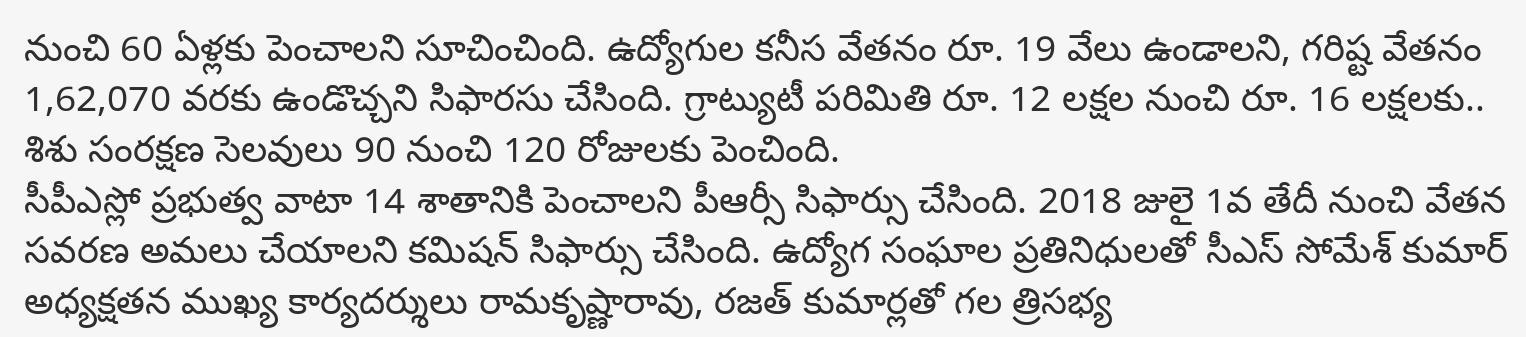నుంచి 60 ఏళ్లకు పెంచాలని సూచించింది. ఉద్యోగుల కనీస వేతనం రూ. 19 వేలు ఉండాలని, గరిష్ట వేతనం 1,62,070 వరకు ఉండొచ్చని సిఫారసు చేసింది. గ్రాట్యుటీ పరిమితి రూ. 12 లక్షల నుంచి రూ. 16 లక్షలకు.. శిశు సంరక్షణ సెలవులు 90 నుంచి 120 రోజులకు పెంచింది.
సీపీఎస్లో ప్రభుత్వ వాటా 14 శాతానికి పెంచాలని పీఆర్సీ సిఫార్సు చేసింది. 2018 జులై 1వ తేదీ నుంచి వేతన సవరణ అమలు చేయాలని కమిషన్ సిఫార్సు చేసింది. ఉద్యోగ సంఘాల ప్రతినిధులతో సీఎస్ సోమేశ్ కుమార్ అధ్యక్షతన ముఖ్య కార్యదర్శులు రామకృష్ణారావు, రజత్ కుమార్లతో గల త్రిసభ్య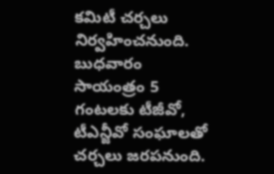కమిటీ చర్చలు నిర్వహించనుంది. బుధవారం సాయంత్రం 5 గంటలకు టీజీవో, టీఎన్జీవో సంఘాలతో చర్చలు జరపనుంది.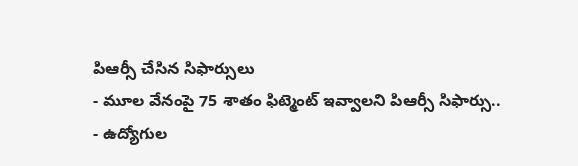పిఆర్సీ చేసిన సిఫార్సులు
- మూల వేనంపై 75 శాతం ఫిట్మెంట్ ఇవ్వాలని పిఆర్సీ సిఫార్సు..
- ఉద్యోగుల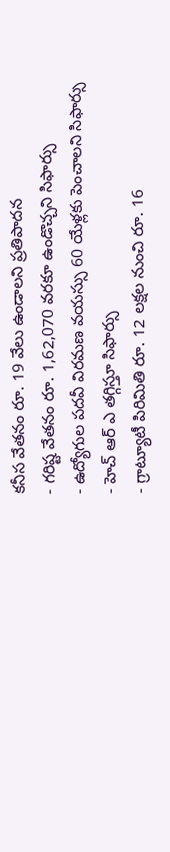కనీస వేతనం రూ. 19 వేలు ఉండాలని ప్రతిపాదన
- గరిష్ట వేతనం రూ. 1,62,070 వరకూ ఉండొచ్చని సిఫార్సు
- ఉద్యోగుల పదవీ విరమణ వయస్సు 60 యేళ్లకు పెంచాలని సిఫార్సు
- హెచ్ ఆర్ ఎ తగ్గిస్తూ సిఫార్సు
- గ్రాట్యూటీ పిరిమితి రూ. 12 లక్షల నుంచి రూ. 16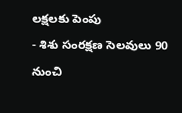లక్షలకు పెంపు
- శిశు సంరక్షణ సెలవులు 90 నుంచి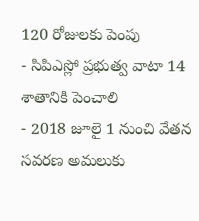120 రోజులకు పెంపు
- సిపిఎస్లో ప్రభుత్వ వాటా 14 శాతానికి పెంచాలి
- 2018 జూలై 1 నుంచి వేతన సవరణ అమలుకు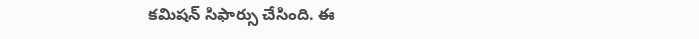కమిషన్ సిఫార్సు చేసింది. ఈ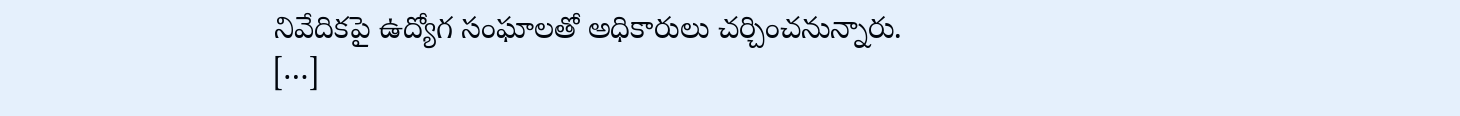నివేదికపై ఉద్యోగ సంఘాలతో అధికారులు చర్చించనున్నారు.
[…]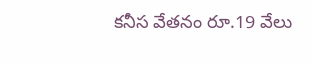కనీస వేతనం రూ.19 వేలు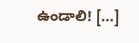ఉండాలి! […]